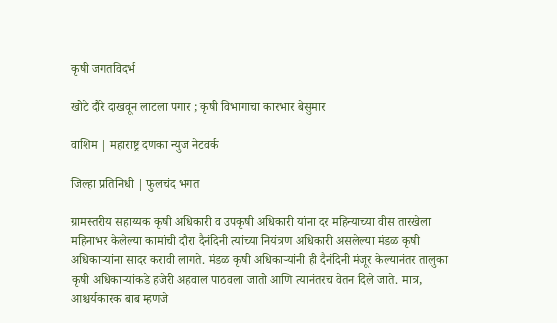कृषी जगतविदर्भ

खोटे दौरे दाखवून लाटला पगार ; कृषी विभागाचा कारभार बेसुमार

वाशिम | महाराष्ट्र दणका न्युज नेटवर्क

जिल्हा प्रतिनिधी | फुलचंद भगत

ग्रामस्तरीय सहाय्यक कृषी अधिकारी व उपकृषी अधिकारी यांना दर महिन्याच्या वीस तारखेला महिनाभर केलेल्या कामांची दौरा दैनंदिनी त्यांच्या नियंत्रण अधिकारी असलेल्या मंडळ कृषी अधिकाऱ्यांना सादर करावी लागते. मंडळ कृषी अधिकाऱ्यांनी ही दैनंदिनी मंजूर केल्यानंतर तालुका कृषी अधिकाऱ्यांकडे हजेरी अहवाल पाठवला जातो आणि त्यानंतरच वेतन दिले जाते. मात्र, आश्चर्यकारक बाब म्हणजे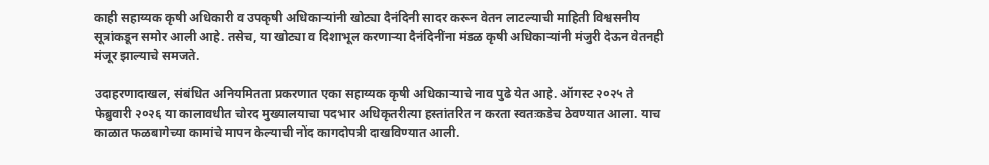काही सहाय्यक कृषी अधिकारी व उपकृषी अधिकाऱ्यांनी खोट्या दैनंदिनी सादर करून वेतन लाटल्याची माहिती विश्वसनीय सूत्रांकडून समोर आली आहे. तसेच, या खोट्या व दिशाभूल करणाऱ्या दैनंदिनींना मंडळ कृषी अधिकाऱ्यांनी मंजुरी देऊन वेतनही मंजूर झाल्याचे समजते.

उदाहरणादाखल, संबंधित अनियमितता प्रकरणात एका सहाय्यक कृषी अधिकाऱ्याचे नाव पुढे येत आहे. ऑगस्ट २०२५ ते फेब्रुवारी २०२६ या कालावधीत चोरद मुख्यालयाचा पदभार अधिकृतरीत्या हस्तांतरित न करता स्वतःकडेच ठेवण्यात आला. याच काळात फळबागेच्या कामांचे मापन केल्याची नोंद कागदोपत्री दाखविण्यात आली.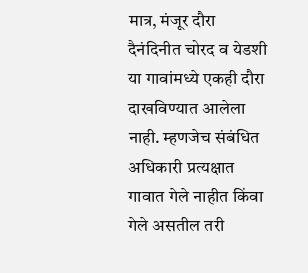मात्र, मंजूर दौरा दैनंदिनीत चोरद व येडशी या गावांमध्ये एकही दौरा दाखविण्यात आलेला नाही. म्हणजेच संबंधित अधिकारी प्रत्यक्षात गावात गेले नाहीत किंवा गेले असतील तरी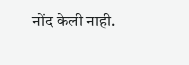नोंद केली नाही.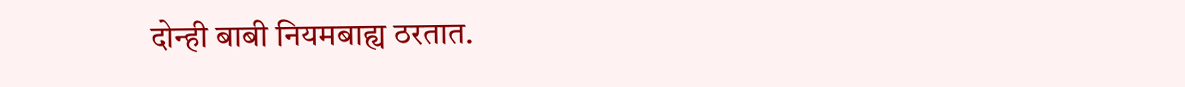दोन्ही बाबी नियमबाह्य ठरतात.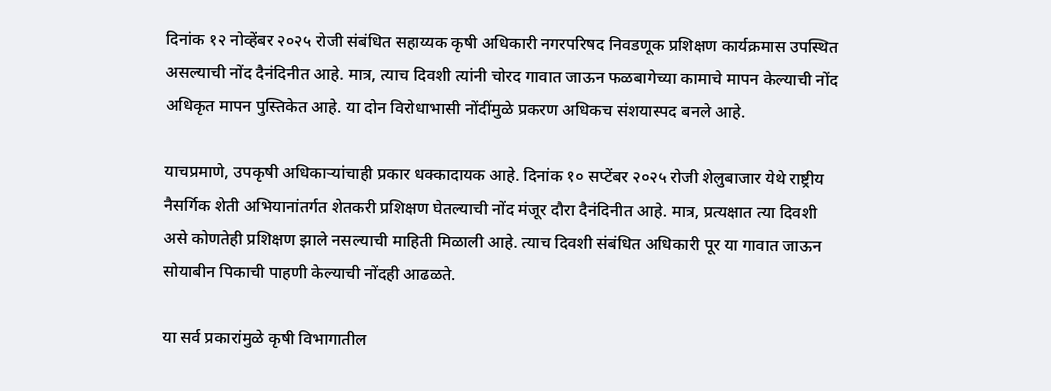दिनांक १२ नोव्हेंबर २०२५ रोजी संबंधित सहाय्यक कृषी अधिकारी नगरपरिषद निवडणूक प्रशिक्षण कार्यक्रमास उपस्थित असल्याची नोंद दैनंदिनीत आहे. मात्र, त्याच दिवशी त्यांनी चोरद गावात जाऊन फळबागेच्या कामाचे मापन केल्याची नोंद अधिकृत मापन पुस्तिकेत आहे. या दोन विरोधाभासी नोंदींमुळे प्रकरण अधिकच संशयास्पद बनले आहे.

याचप्रमाणे, उपकृषी अधिकाऱ्यांचाही प्रकार धक्कादायक आहे. दिनांक १० सप्टेंबर २०२५ रोजी शेलुबाजार येथे राष्ट्रीय नैसर्गिक शेती अभियानांतर्गत शेतकरी प्रशिक्षण घेतल्याची नोंद मंजूर दौरा दैनंदिनीत आहे. मात्र, प्रत्यक्षात त्या दिवशी असे कोणतेही प्रशिक्षण झाले नसल्याची माहिती मिळाली आहे. त्याच दिवशी संबंधित अधिकारी पूर या गावात जाऊन सोयाबीन पिकाची पाहणी केल्याची नोंदही आढळते.

या सर्व प्रकारांमुळे कृषी विभागातील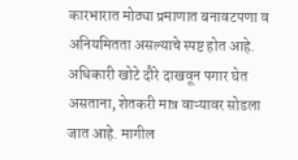कारभारात मोठ्या प्रमाणात बनावटपणा व अनियमितता असल्याचे स्पष्ट होत आहे. अधिकारी खोटे दौरे दाखवून पगार घेत असताना, शेतकरी मात्र वाऱ्यावर सोडला जात आहे. मागील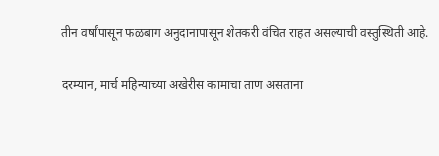तीन वर्षांपासून फळबाग अनुदानापासून शेतकरी वंचित राहत असल्याची वस्तुस्थिती आहे.

दरम्यान, मार्च महिन्याच्या अखेरीस कामाचा ताण असताना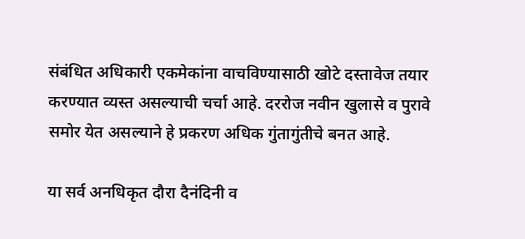संबंधित अधिकारी एकमेकांना वाचविण्यासाठी खोटे दस्तावेज तयार करण्यात व्यस्त असल्याची चर्चा आहे. दररोज नवीन खुलासे व पुरावे समोर येत असल्याने हे प्रकरण अधिक गुंतागुंतीचे बनत आहे.

या सर्व अनधिकृत दौरा दैनंदिनी व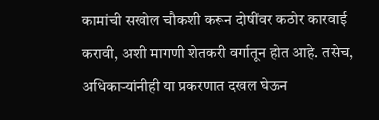कामांची सखोल चौकशी करून दोषींवर कठोर कारवाई करावी, अशी मागणी शेतकरी वर्गातून होत आहे. तसेच, अधिकाऱ्यांनीही या प्रकरणात दखल घेऊन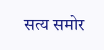सत्य समोर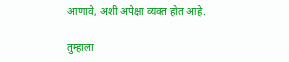आणावे, अशी अपेक्षा व्यक्त होत आहे.

तुम्हाला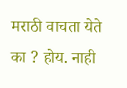मराठी वाचता येते का ? होय. नाही